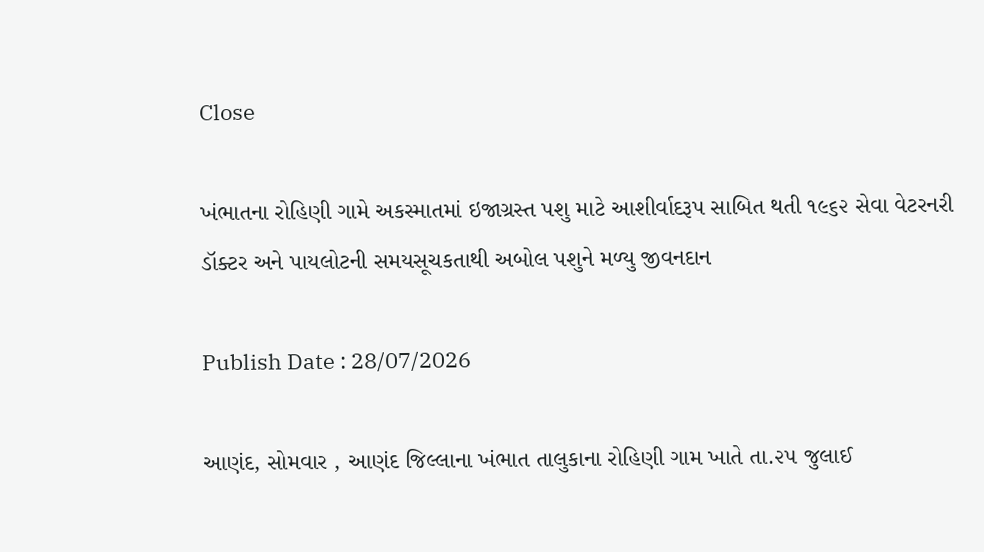Close

ખંભાતના રોહિણી ગામે અકસ્માતમાં ઇજાગ્રસ્ત પશુ માટે આશીર્વાદરૂપ સાબિત થતી ૧૯૬૨ સેવા વેટરનરી ડૉક્ટર અને પાયલોટની સમયસૂચકતાથી અબોલ પશુને મળ્યુ જીવનદાન

Publish Date : 28/07/2026

આણંદ, સોમવાર , આણંદ જિલ્લાના ખંભાત તાલુકાના રોહિણી ગામ ખાતે તા.૨૫ જુલાઈ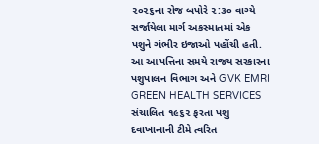૨૦૨૬ના રોજ બપોરે ૨:૩૦ વાગ્યે સર્જાયેલા માર્ગ અકસ્માતમાં એક પશુને ગંભીર ઇજાઓ પહોંચી હતી. આ આપત્તિના સમયે રાજ્ય સરકારના પશુપાલન વિભાગ અને GVK EMRI GREEN HEALTH SERVICES સંચાલિત ૧૯૬૨ ફરતા પશુ દવાખાનાની ટીમે ત્વરિત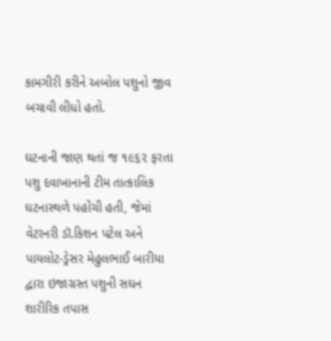કામગીરી કરીને અબોલ પશુનો જીવ બચાવી લીધો હતો.

ઘટનાની જાણ થતાં જ ૧૯૬૨ ફરતા પશુ દવાખાનાની ટીમ તાત્કાલિક ઘટનાસ્થળે પહોંચી હતી, જેમાં વેટરનરી ડૉ.કિશન પટેલ અને પાયલોટ-ડ્રેસર મેહુલભાઈ બારીયા દ્વારા ઇજાગ્રસ્ત પશુની સઘન શારીરિક તપાસ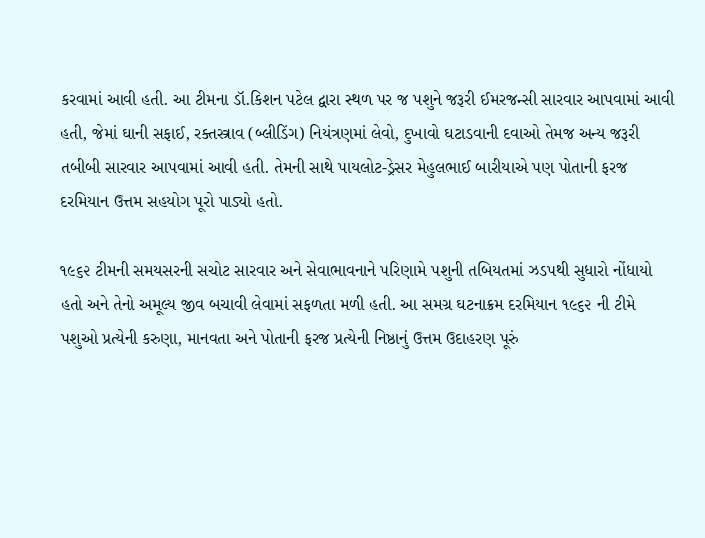કરવામાં આવી હતી. આ ટીમના ડૉ.કિશન પટેલ દ્વારા સ્થળ પર જ પશુને જરૂરી ઈમરજન્સી સારવાર આપવામાં આવી હતી, જેમાં ઘાની સફાઈ, રક્તસ્ત્રાવ (બ્લીડિંગ) નિયંત્રણમાં લેવો, દુખાવો ઘટાડવાની દવાઓ તેમજ અન્ય જરૂરી તબીબી સારવાર આપવામાં આવી હતી. તેમની સાથે પાયલોટ-ડ્રેસર મેહુલભાઈ બારીયાએ પણ પોતાની ફરજ દરમિયાન ઉત્તમ સહયોગ પૂરો પાડ્યો હતો.

૧૯૬૨ ટીમની સમયસરની સચોટ સારવાર અને સેવાભાવનાને પરિણામે પશુની તબિયતમાં ઝડપથી સુધારો નોંધાયો હતો અને તેનો અમૂલ્ય જીવ બચાવી લેવામાં સફળતા મળી હતી. આ સમગ્ર ઘટનાક્રમ દરમિયાન ૧૯૬૨ ની ટીમે પશુઓ પ્રત્યેની કરુણા, માનવતા અને પોતાની ફરજ પ્રત્યેની નિષ્ઠાનું ઉત્તમ ઉદાહરણ પૂરું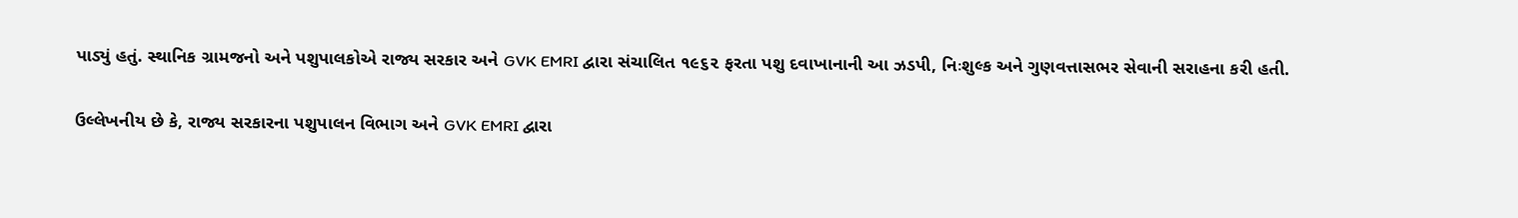પાડ્યું હતું. સ્થાનિક ગ્રામજનો અને પશુપાલકોએ રાજ્ય સરકાર અને GVK EMRI દ્વારા સંચાલિત ૧૯૬૨ ફરતા પશુ દવાખાનાની આ ઝડપી, નિઃશુલ્ક અને ગુણવત્તાસભર સેવાની સરાહના કરી હતી.

ઉલ્લેખનીય છે કે, રાજ્ય સરકારના પશુપાલન વિભાગ અને GVK EMRI દ્વારા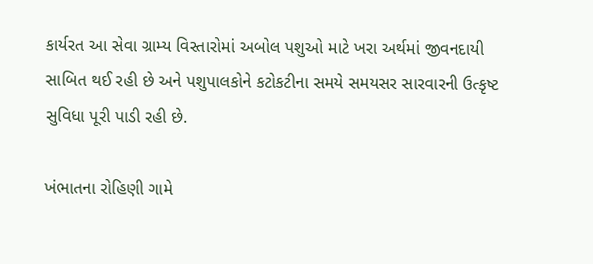કાર્યરત આ સેવા ગ્રામ્ય વિસ્તારોમાં અબોલ પશુઓ માટે ખરા અર્થમાં જીવનદાયી સાબિત થઈ રહી છે અને પશુપાલકોને કટોકટીના સમયે સમયસર સારવારની ઉત્કૃષ્ટ સુવિધા પૂરી પાડી રહી છે.

ખંભાતના રોહિણી ગામે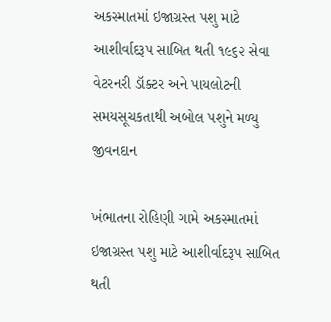અકસ્માતમાં ઇજાગ્રસ્ત પશુ માટે આશીર્વાદરૂપ સાબિત થતી ૧૯૬૨ સેવા વેટરનરી ડૉક્ટર અને પાયલોટની સમયસૂચકતાથી અબોલ પશુને મળ્યુ જીવનદાન

ખંભાતના રોહિણી ગામે અકસ્માતમાં ઇજાગ્રસ્ત પશુ માટે આશીર્વાદરૂપ સાબિત થતી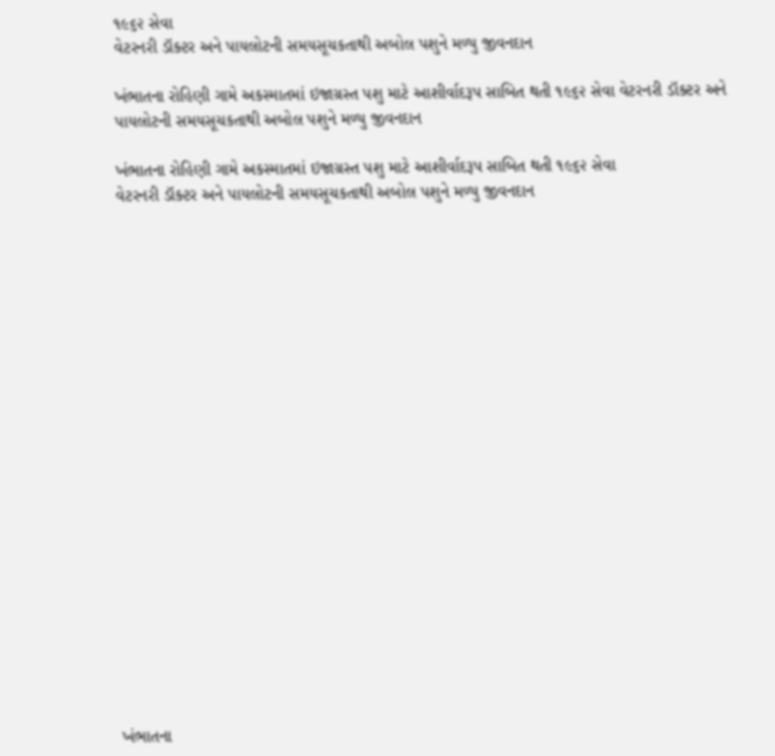૧૯૬૨ સેવા
વેટરનરી ડૉક્ટર અને પાયલોટની સમયસૂચકતાથી અબોલ પશુને મળ્યુ જીવનદાન

ખંભાતના રોહિણી ગામે અકસ્માતમાં ઇજાગ્રસ્ત પશુ માટે આશીર્વાદરૂપ સાબિત થતી ૧૯૬૨ સેવા વેટરનરી ડૉક્ટર અને પાયલોટની સમયસૂચકતાથી અબોલ પશુને મળ્યુ જીવનદાન

ખંભાતના રોહિણી ગામે અકસ્માતમાં ઇજાગ્રસ્ત પશુ માટે આશીર્વાદરૂપ સાબિત થતી ૧૯૬૨ સેવા
વેટરનરી ડૉક્ટર અને પાયલોટની સમયસૂચકતાથી અબોલ પશુને મળ્યુ જીવનદાન





















ખંભાતના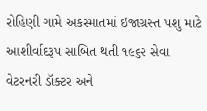રોહિણી ગામે અકસ્માતમાં ઇજાગ્રસ્ત પશુ માટે આશીર્વાદરૂપ સાબિત થતી ૧૯૬૨ સેવા વેટરનરી ડૉક્ટર અને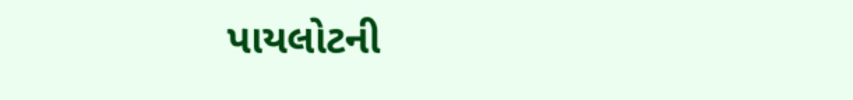પાયલોટની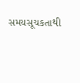સમયસૂચકતાથી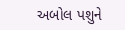અબોલ પશુને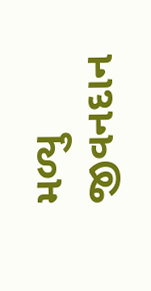મળ્યુ જીવનદાન